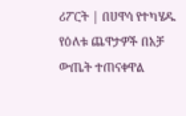ሪፖርት | በሀዋሳ የተካሄዱ የዕለቱ ጨዋታዎች በአቻ ውጤት ተጠናቀዋል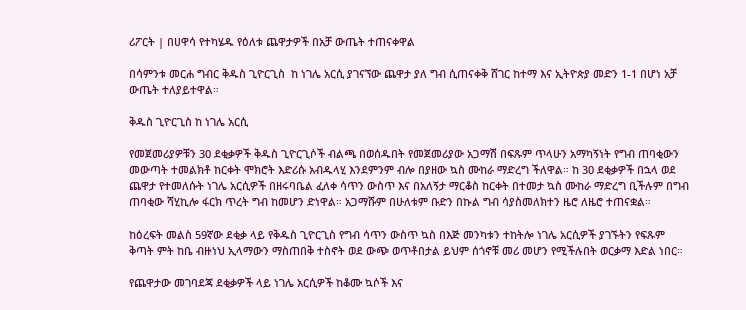ሪፖርት | በሀዋሳ የተካሄዱ የዕለቱ ጨዋታዎች በአቻ ውጤት ተጠናቀዋል

በሳምንቱ መርሐ ግብር ቅዱስ ጊዮርጊስ  ከ ነገሌ አርሲ ያገናኘው ጨዋታ ያለ ግብ ሲጠናቀቅ ሸገር ከተማ እና ኢትዮጵያ መድን 1-1 በሆነ አቻ ውጤት ተለያይተዋል።

ቅዱስ ጊዮርጊስ ከ ነገሌ አርሲ

የመጀመሪያዎቹን 30 ደቂቃዎች ቅዱስ ጊዮርጊሶች ብልጫ በወሰዱበት የመጀመሪያው አጋማሽ በፍጹም ጥላሁን አማካኝነት የግብ ጠባቂውን መውጣት ተመልክቶ ከርቀት ሞክሮት እድሪሱ አብዱላሂ እንደምንም ብሎ በያዘው ኳስ ሙከራ ማድረግ ችለዋል። ከ 30 ደቂቃዎች በኋላ ወደ ጨዋታ የተመለሱት ነገሌ አርሲዎች በዘሩባቤል ፈለቀ ሳጥን ውስጥ እና በአለኝታ ማርቆስ ከርቀት በተመታ ኳስ ሙከራ ማድረግ ቢችሉም በግብ ጠባቂው ሻሂኪሎ ፋርክ ጥረት ግብ ከመሆን ድነዋል። አጋማሹም በሁለቱም ቡድን በኩል ግብ ሳያስመለክተን ዜሮ ለዜሮ ተጠናቋል።

ከዕረፍት መልስ 59ኛው ደቂቃ ላይ የቅዱስ ጊዮርጊስ የግብ ሳጥን ውስጥ ኳስ በእጅ መንካቱን ተከትሎ ነገሌ አርሲዎች ያገኙትን የፍጹም ቅጣት ምት ከቤ ብዙነህ ኢላማውን ማስጠበቅ ተስኖት ወደ ውጭ ወጥቶበታል ይህም ሰጎኖቹ መሪ መሆን የሚችሉበት ወርቃማ እድል ነበር።

የጨዋታው መገባደጃ ደቂቃዎች ላይ ነገሌ አርሲዎች ከቆሙ ኳሶች እና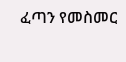ፈጣን የመስመር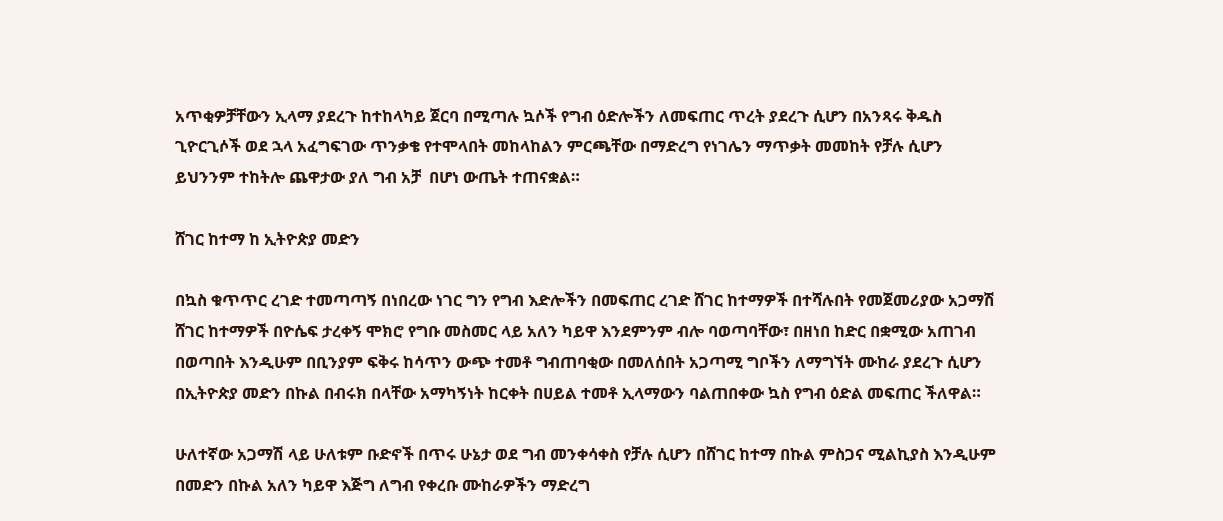አጥቂዎቻቸውን ኢላማ ያደረጉ ከተከላካይ ጀርባ በሚጣሉ ኳሶች የግብ ዕድሎችን ለመፍጠር ጥረት ያደረጉ ሲሆን በአንጻሩ ቅዱስ ጊዮርጊሶች ወደ ኋላ አፈግፍገው ጥንቃቄ የተሞላበት መከላከልን ምርጫቸው በማድረግ የነገሌን ማጥቃት መመከት የቻሉ ሲሆን ይህንንም ተከትሎ ጨዋታው ያለ ግብ አቻ  በሆነ ውጤት ተጠናቋል።

ሸገር ከተማ ከ ኢትዮጵያ መድን

በኳስ ቁጥጥር ረገድ ተመጣጣኝ በነበረው ነገር ግን የግብ እድሎችን በመፍጠር ረገድ ሸገር ከተማዎች በተሻሉበት የመጀመሪያው አጋማሽ  ሸገር ከተማዎች በዮሴፍ ታረቀኝ ሞክሮ የግቡ መስመር ላይ አለን ካይዋ እንደምንም ብሎ ባወጣባቸው፣ በዘነበ ከድር በቋሚው አጠገብ በወጣበት እንዲሁም በቢንያም ፍቅሩ ከሳጥን ውጭ ተመቶ ግብጠባቂው በመለሰበት አጋጣሚ ግቦችን ለማግኘት ሙከራ ያደረጉ ሲሆን በኢትዮጵያ መድን በኩል በብሩክ በላቸው አማካኝነት ከርቀት በሀይል ተመቶ ኢላማውን ባልጠበቀው ኳስ የግብ ዕድል መፍጠር ችለዋል።

ሁለተኛው አጋማሽ ላይ ሁለቱም ቡድኖች በጥሩ ሁኔታ ወደ ግብ መንቀሳቀስ የቻሉ ሲሆን በሸገር ከተማ በኩል ምስጋና ሚልኪያስ እንዲሁም በመድን በኩል አለን ካይዋ እጅግ ለግብ የቀረቡ ሙከራዎችን ማድረግ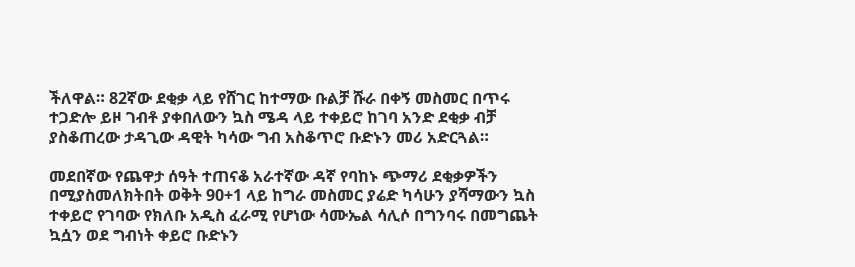ችለዋል። 82ኛው ደቂቃ ላይ የሸገር ከተማው ቡልቻ ሹራ በቀኝ መስመር በጥሩ ተጋድሎ ይዞ ገብቶ ያቀበለውን ኳስ ሜዳ ላይ ተቀይሮ ከገባ አንድ ደቂቃ ብቻ ያስቆጠረው ታዳጊው ዳዊት ካሳው ግብ አስቆጥሮ ቡድኑን መሪ አድርጓል።

መደበኛው የጨዋታ ሰዓት ተጠናቆ አራተኛው ዳኛ የባከኑ ጭማሪ ደቂቃዎችን በሚያስመለክትበት ወቅት 90+1 ላይ ከግራ መስመር ያሬድ ካሳሁን ያሻማውን ኳስ ተቀይሮ የገባው የክለቡ አዲስ ፈራሚ የሆነው ሳሙኤል ሳሊሶ በግንባሩ በመግጨት ኳሷን ወደ ግብነት ቀይሮ ቡድኑን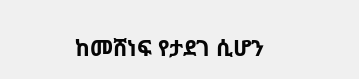ከመሸነፍ የታደገ ሲሆን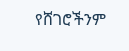የሸገሮችንም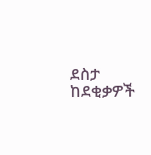ደስታ ከደቂቃዎች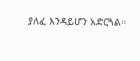ያለፈ እንዳይሆን አድርጓል።